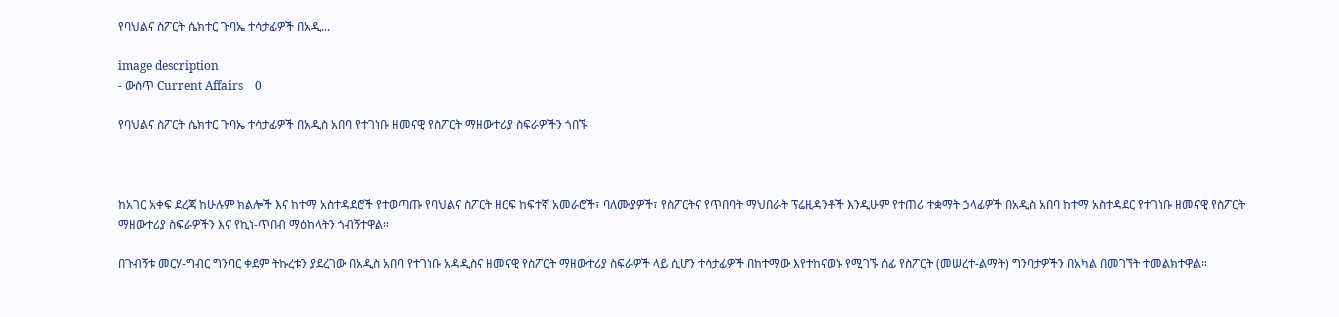የባህልና ስፖርት ሴክተር ጉባኤ ተሳታፊዎች በአዲ...

image description
- ውስጥ Current Affairs    0

የባህልና ስፖርት ሴክተር ጉባኤ ተሳታፊዎች በአዲስ አበባ የተገነቡ ዘመናዊ የስፖርት ማዘውተሪያ ስፍራዎችን ጎበኙ



ከአገር አቀፍ ደረጃ ከሁሉም ክልሎች እና ከተማ አስተዳደሮች የተወጣጡ የባህልና ስፖርት ዘርፍ ከፍተኛ አመራሮች፣ ባለሙያዎች፣ የስፖርትና የጥበባት ማህበራት ፕሬዚዳንቶች እንዲሁም የተጠሪ ተቋማት ኃላፊዎች በአዲስ አበባ ከተማ አስተዳደር የተገነቡ ዘመናዊ የስፖርት ማዘውተሪያ ስፍራዎችን እና የኪነ-ጥበብ ማዕከላትን ጎብኝተዋል።

በጉብኝቱ መርሃ-ግብር ግንባር ቀደም ትኩረቱን ያደረገው በአዲስ አበባ የተገነቡ አዳዲስና ዘመናዊ የስፖርት ማዘውተሪያ ስፍራዎች ላይ ሲሆን ተሳታፊዎች በከተማው እየተከናወኑ የሚገኙ ሰፊ የስፖርት (መሠረተ-ልማት) ግንባታዎችን በአካል በመገኘት ተመልክተዋል።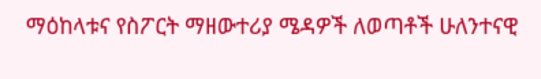ማዕከላቱና የስፖርት ማዘውተሪያ ሜዳዎች ለወጣቶች ሁለንተናዊ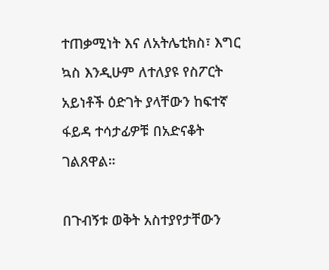ተጠቃሚነት እና ለአትሌቲክስ፣ እግር ኳስ እንዲሁም ለተለያዩ የስፖርት አይነቶች ዕድገት ያላቸውን ከፍተኛ ፋይዳ ተሳታፊዎቹ በአድናቆት ገልጸዋል።

በጉብኝቱ ወቅት አስተያየታቸውን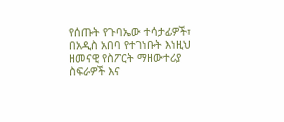የሰጡት የጉባኤው ተሳታፊዎች፣ በአዲስ አበባ የተገነቡት እነዚህ ዘመናዊ የስፖርት ማዘውተሪያ ስፍራዎች እና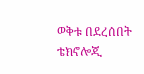ወቅቱ በደረሰበት ቴክኖሎጂ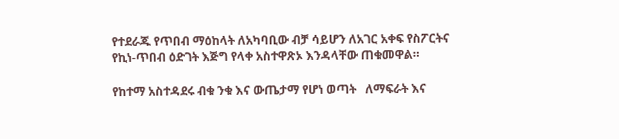የተደራጁ የጥበብ ማዕከላት ለአካባቢው ብቻ ሳይሆን ለአገር አቀፍ የስፖርትና የኪነ-ጥበብ ዕድገት እጅግ የላቀ አስተዋጽኦ እንዳላቸው ጠቁመዋል።

የከተማ አስተዳደሩ ብቁ ንቁ እና ውጤታማ የሆነ ወጣት   ለማፍራት እና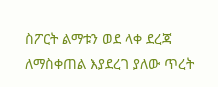ስፖርት ልማቱን ወደ ላቀ ደረጃ  ለማስቀጠል እያደረገ ያለው ጥረት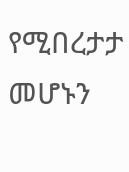የሚበረታታ መሆኑን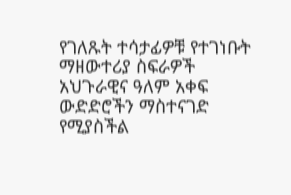የገለጹት ተሳታፊዎቹ የተገነቡት ማዘውተሪያ ስፍራዎች አህጉራዊና ዓለም አቀፍ ውድድሮችን ማስተናገድ የሚያስችል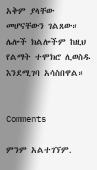አቅም ያላቸው መሆናቸውን ገልጸው። ሌሎች ክልሎችም ከዚህ የልማት ተሞክሮ ሊወስዱ እንደሚገባ አሳስበዋል።


Comments

ምንም አልተገኘም.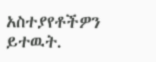አስተያየቶችዎን ይተዉት.